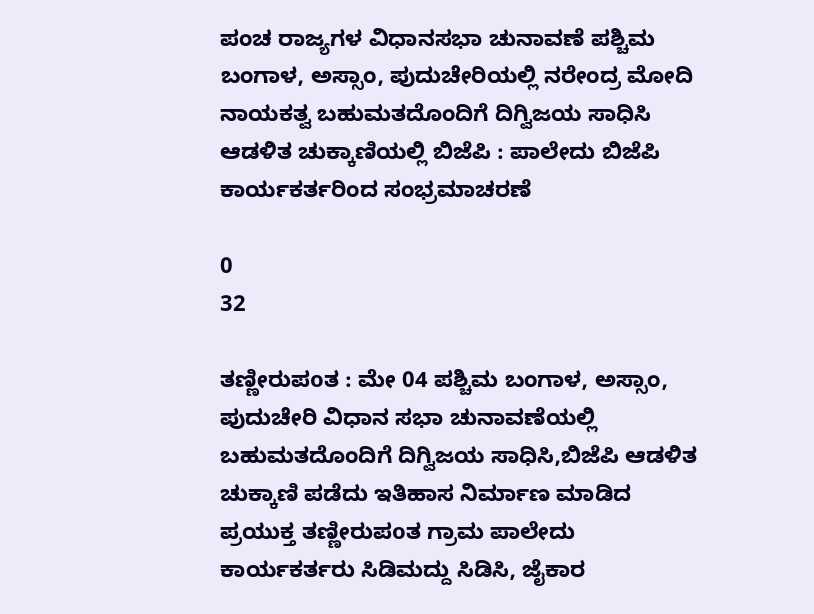ಪಂಚ ರಾಜ್ಯಗಳ ವಿಧಾನಸಭಾ ಚುನಾವಣೆ ಪಶ್ಚಿಮ ಬಂಗಾಳ, ಅಸ್ಸಾಂ, ಪುದುಚೇರಿಯಲ್ಲಿ ನರೇಂದ್ರ ಮೋದಿ ನಾಯಕತ್ವ ಬಹುಮತದೊಂದಿಗೆ ದಿಗ್ವಿಜಯ ಸಾಧಿಸಿ ಆಡಳಿತ ಚುಕ್ಕಾಣಿಯಲ್ಲಿ ಬಿಜೆಪಿ : ಪಾಲೇದು ಬಿಜೆಪಿ ಕಾರ್ಯಕರ್ತರಿಂದ ಸಂಭ್ರಮಾಚರಣೆ

0
32

ತಣ್ಣೀರುಪoತ : ಮೇ 04 ಪಶ್ಚಿಮ ಬಂಗಾಳ, ಅಸ್ಸಾಂ, ಪುದುಚೇರಿ ವಿಧಾನ ಸಭಾ ಚುನಾವಣೆಯಲ್ಲಿ ಬಹುಮತದೊಂದಿಗೆ ದಿಗ್ವಿಜಯ ಸಾಧಿಸಿ,ಬಿಜೆಪಿ ಆಡಳಿತ ಚುಕ್ಕಾಣಿ ಪಡೆದು ಇತಿಹಾಸ ನಿರ್ಮಾಣ ಮಾಡಿದ ಪ್ರಯುಕ್ತ ತಣ್ಣೀರುಪoತ ಗ್ರಾಮ ಪಾಲೇದು ಕಾರ್ಯಕರ್ತರು ಸಿಡಿಮದ್ದು ಸಿಡಿಸಿ, ಜೈಕಾರ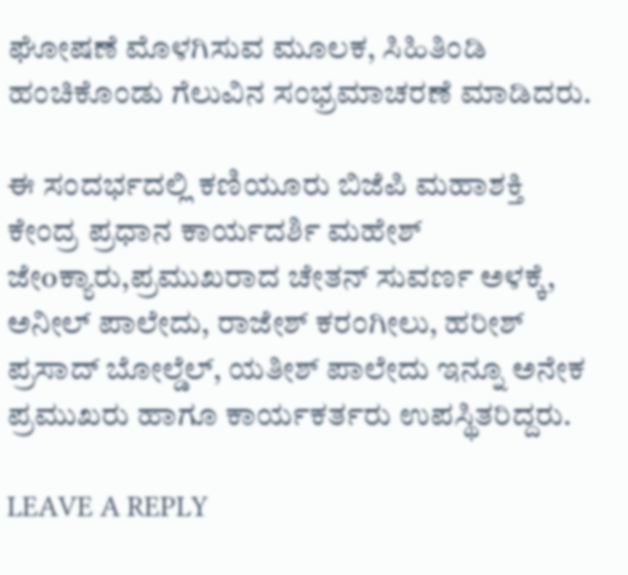ಘೋಷಣೆ ಮೊಳಗಿಸುವ ಮೂಲಕ, ಸಿಹಿತಿಂಡಿ ಹಂಚಿಕೊಂಡು ಗೆಲುವಿನ ಸಂಭ್ರಮಾಚರಣೆ ಮಾಡಿದರು.

ಈ ಸಂದರ್ಭದಲ್ಲಿ ಕಣಿಯೂರು ಬಿಜೆಪಿ ಮಹಾಶಕ್ತಿ ಕೇಂದ್ರ ಪ್ರಧಾನ ಕಾರ್ಯದರ್ಶಿ ಮಹೇಶ್ ಜೇoಕ್ಯಾರು,ಪ್ರಮುಖರಾದ ಚೇತನ್ ಸುವರ್ಣ ಅಳಕ್ಕೆ, ಅನೀಲ್ ಪಾಲೇದು, ರಾಜೇಶ್ ಕರಂಗೀಲು, ಹರೀಶ್ ಪ್ರಸಾದ್ ಬೋಲ್ಡೆಲ್, ಯತೀಶ್ ಪಾಲೇದು ಇನ್ನೂ ಅನೇಕ ಪ್ರಮುಖರು ಹಾಗೂ ಕಾರ್ಯಕರ್ತರು ಉಪಸ್ಥಿತರಿದ್ದರು.

LEAVE A REPLY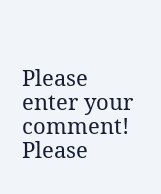Please enter your comment!
Please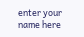enter your name here